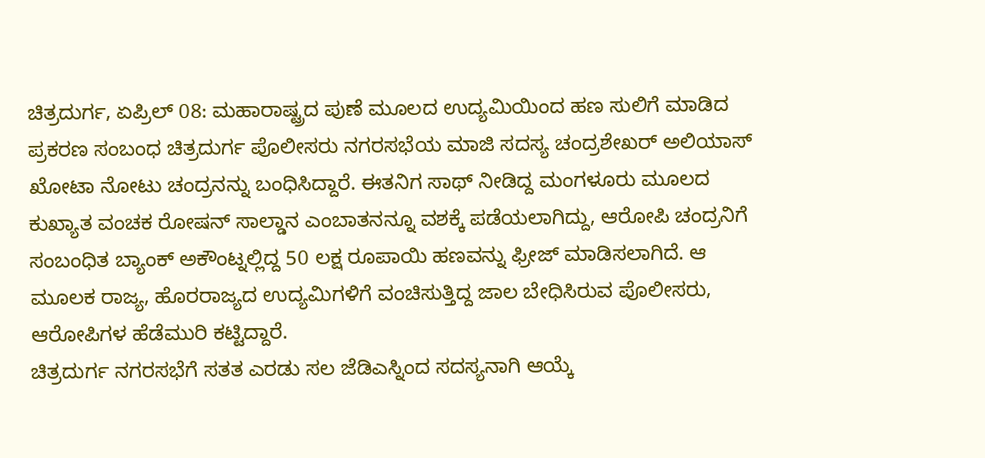ಚಿತ್ರದುರ್ಗ, ಏಪ್ರಿಲ್ 08: ಮಹಾರಾಷ್ಟ್ರದ ಪುಣೆ ಮೂಲದ ಉದ್ಯಮಿಯಿಂದ ಹಣ ಸುಲಿಗೆ ಮಾಡಿದ ಪ್ರಕರಣ ಸಂಬಂಧ ಚಿತ್ರದುರ್ಗ ಪೊಲೀಸರು ನಗರಸಭೆಯ ಮಾಜಿ ಸದಸ್ಯ ಚಂದ್ರಶೇಖರ್ ಅಲಿಯಾಸ್ ಖೋಟಾ ನೋಟು ಚಂದ್ರನನ್ನು ಬಂಧಿಸಿದ್ದಾರೆ. ಈತನಿಗ ಸಾಥ್ ನೀಡಿದ್ದ ಮಂಗಳೂರು ಮೂಲದ ಕುಖ್ಯಾತ ವಂಚಕ ರೋಷನ್ ಸಾಲ್ಡಾನ ಎಂಬಾತನನ್ನೂ ವಶಕ್ಕೆ ಪಡೆಯಲಾಗಿದ್ದು, ಆರೋಪಿ ಚಂದ್ರನಿಗೆ ಸಂಬಂಧಿತ ಬ್ಯಾಂಕ್ ಅಕೌಂಟ್ನಲ್ಲಿದ್ದ 50 ಲಕ್ಷ ರೂಪಾಯಿ ಹಣವನ್ನು ಫ್ರೀಜ್ ಮಾಡಿಸಲಾಗಿದೆ. ಆ ಮೂಲಕ ರಾಜ್ಯ, ಹೊರರಾಜ್ಯದ ಉದ್ಯಮಿಗಳಿಗೆ ವಂಚಿಸುತ್ತಿದ್ದ ಜಾಲ ಬೇಧಿಸಿರುವ ಪೊಲೀಸರು, ಆರೋಪಿಗಳ ಹೆಡೆಮುರಿ ಕಟ್ಟಿದ್ದಾರೆ.
ಚಿತ್ರದುರ್ಗ ನಗರಸಭೆಗೆ ಸತತ ಎರಡು ಸಲ ಜೆಡಿಎಸ್ನಿಂದ ಸದಸ್ಯನಾಗಿ ಆಯ್ಕೆ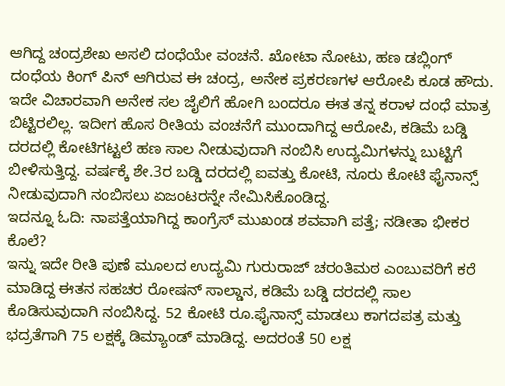ಆಗಿದ್ದ ಚಂದ್ರಶೇಖ ಅಸಲಿ ದಂಧೆಯೇ ವಂಚನೆ. ಖೋಟಾ ನೋಟು, ಹಣ ಡಬ್ಲಿಂಗ್ ದಂಧೆಯ ಕಿಂಗ್ ಪಿನ್ ಆಗಿರುವ ಈ ಚಂದ್ರ, ಅನೇಕ ಪ್ರಕರಣಗಳ ಆರೋಪಿ ಕೂಡ ಹೌದು. ಇದೇ ವಿಚಾರವಾಗಿ ಅನೇಕ ಸಲ ಜೈಲಿಗೆ ಹೋಗಿ ಬಂದರೂ ಈತ ತನ್ನ ಕರಾಳ ದಂಧೆ ಮಾತ್ರ ಬಿಟ್ಟಿರಲಿಲ್ಲ. ಇದೀಗ ಹೊಸ ರೀತಿಯ ವಂಚನೆಗೆ ಮುಂದಾಗಿದ್ದ ಆರೋಪಿ, ಕಡಿಮೆ ಬಡ್ಡಿ ದರದಲ್ಲಿ ಕೋಟಿಗಟ್ಟಲೆ ಹಣ ಸಾಲ ನೀಡುವುದಾಗಿ ನಂಬಿಸಿ ಉದ್ಯಮಿಗಳನ್ನು ಬುಟ್ಟಿಗೆ ಬೀಳಿಸುತ್ತಿದ್ದ. ವರ್ಷಕ್ಕೆ ಶೇ.3ರ ಬಡ್ಡಿ ದರದಲ್ಲಿ ಐವತ್ತು ಕೋಟಿ, ನೂರು ಕೋಟಿ ಫೈನಾನ್ಸ್ ನೀಡುವುದಾಗಿ ನಂಬಿಸಲು ಏಜಂಟರನ್ನೇ ನೇಮಿಸಿಕೊಂಡಿದ್ದ.
ಇದನ್ನೂ ಓದಿ: ನಾಪತ್ತೆಯಾಗಿದ್ದ ಕಾಂಗ್ರೆಸ್ ಮುಖಂಡ ಶವವಾಗಿ ಪತ್ತೆ; ನಡೀತಾ ಭೀಕರ ಕೊಲೆ?
ಇನ್ನು ಇದೇ ರೀತಿ ಪುಣೆ ಮೂಲದ ಉದ್ಯಮಿ ಗುರುರಾಜ್ ಚರಂತಿಮಠ ಎಂಬುವರಿಗೆ ಕರೆ ಮಾಡಿದ್ದ ಈತನ ಸಹಚರ ರೋಷನ್ ಸಾಲ್ಡಾನ, ಕಡಿಮೆ ಬಡ್ಡಿ ದರದಲ್ಲಿ ಸಾಲ ಕೊಡಿಸುವುದಾಗಿ ನಂಬಿಸಿದ್ದ. 52 ಕೋಟಿ ರೂ.ಫೈನಾನ್ಸ್ ಮಾಡಲು ಕಾಗದಪತ್ರ ಮತ್ತು ಭದ್ರತೆಗಾಗಿ 75 ಲಕ್ಷಕ್ಕೆ ಡಿಮ್ಯಾಂಡ್ ಮಾಡಿದ್ದ. ಅದರಂತೆ 50 ಲಕ್ಷ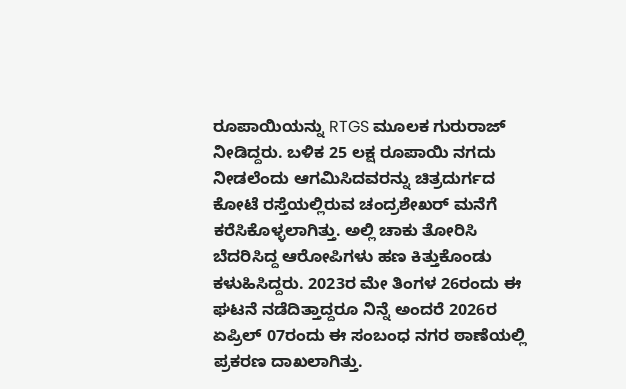ರೂಪಾಯಿಯನ್ನು RTGS ಮೂಲಕ ಗುರುರಾಜ್ ನೀಡಿದ್ದರು. ಬಳಿಕ 25 ಲಕ್ಷ ರೂಪಾಯಿ ನಗದು ನೀಡಲೆಂದು ಆಗಮಿಸಿದವರನ್ನು ಚಿತ್ರದುರ್ಗದ ಕೋಟೆ ರಸ್ತೆಯಲ್ಲಿರುವ ಚಂದ್ರಶೇಖರ್ ಮನೆಗೆ ಕರೆಸಿಕೊಳ್ಳಲಾಗಿತ್ತು. ಅಲ್ಲಿ ಚಾಕು ತೋರಿಸಿ ಬೆದರಿಸಿದ್ದ ಆರೋಪಿಗಳು ಹಣ ಕಿತ್ತುಕೊಂಡು ಕಳುಹಿಸಿದ್ದರು. 2023ರ ಮೇ ತಿಂಗಳ 26ರಂದು ಈ ಘಟನೆ ನಡೆದಿತ್ತಾದ್ದರೂ ನಿನ್ನೆ ಅಂದರೆ 2026ರ ಏಪ್ರಿಲ್ 07ರಂದು ಈ ಸಂಬಂಧ ನಗರ ಠಾಣೆಯಲ್ಲಿ ಪ್ರಕರಣ ದಾಖಲಾಗಿತ್ತು.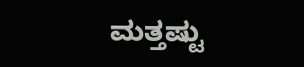ಮತ್ತಷ್ಟು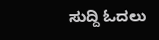ಸುದ್ದಿ ಓದಲು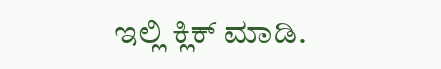ಇಲ್ಲಿ ಕ್ಲಿಕ್ ಮಾಡಿ.